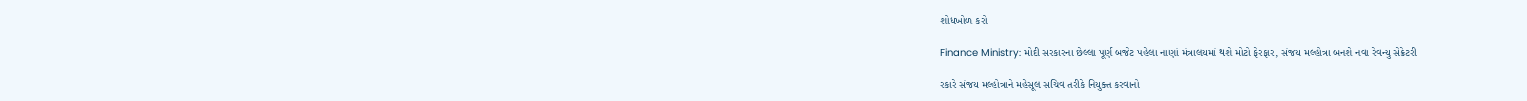શોધખોળ કરો

Finance Ministry: મોદી સરકારના છેલ્લા પૂર્ણ બજેટ પહેલા નાણાં મંત્રાલયમાં થશે મોટો ફેરફાર, સંજય મલ્હોત્રા બનશે નવા રેવન્યુ સેક્રેટરી

રકારે સંજય મલ્હોત્રાને મહેસૂલ સચિવ તરીકે નિયુક્ત કરવાનો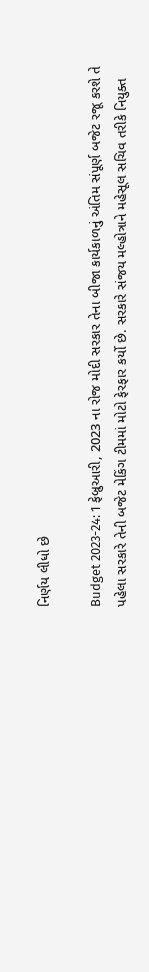નિર્ણય લીધો છે

Budget 2023-24: 1 ફેબ્રુઆરી, 2023 ના રોજ મોદી સરકાર તેના બીજા કાર્યકાળનું અંતિમ સંપૂર્ણ બજેટ રજૂ કરશે તે પહેલા સરકારે તેની બજેટ મેકિંગ ટીમમાં મોટો ફેરફાર કર્યો છે. સરકારે સંજય મલ્હોત્રાને મહેસૂલ સચિવ તરીકે નિયુક્ત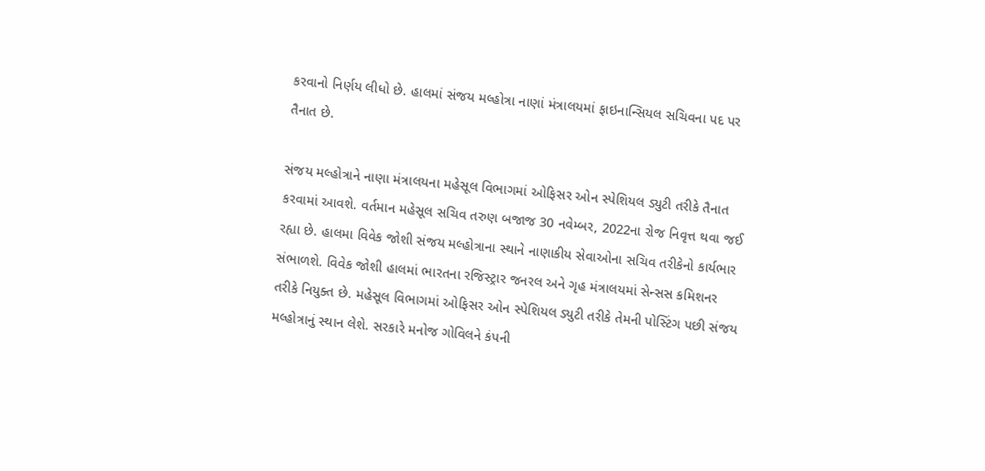કરવાનો નિર્ણય લીધો છે. હાલમાં સંજય મલ્હોત્રા નાણાં મંત્રાલયમાં ફાઇનાન્સિયલ સચિવના પદ પર તૈનાત છે.

સંજય મલ્હોત્રાને નાણા મંત્રાલયના મહેસૂલ વિભાગમાં ઓફિસર ઓન સ્પેશિયલ ડ્યુટી તરીકે તૈનાત કરવામાં આવશે. વર્તમાન મહેસૂલ સચિવ તરુણ બજાજ 30 નવેમ્બર, 2022ના રોજ નિવૃત્ત થવા જઈ રહ્યા છે. હાલમા વિવેક જોશી સંજય મલ્હોત્રાના સ્થાને નાણાકીય સેવાઓના સચિવ તરીકેનો કાર્યભાર સંભાળશે. વિવેક જોશી હાલમાં ભારતના રજિસ્ટ્રાર જનરલ અને ગૃહ મંત્રાલયમાં સેન્સસ કમિશનર તરીકે નિયુક્ત છે. મહેસૂલ વિભાગમાં ઓફિસર ઓન સ્પેશિયલ ડ્યુટી તરીકે તેમની પોસ્ટિંગ પછી સંજય મલ્હોત્રાનું સ્થાન લેશે. સરકારે મનોજ ગોવિલને કંપની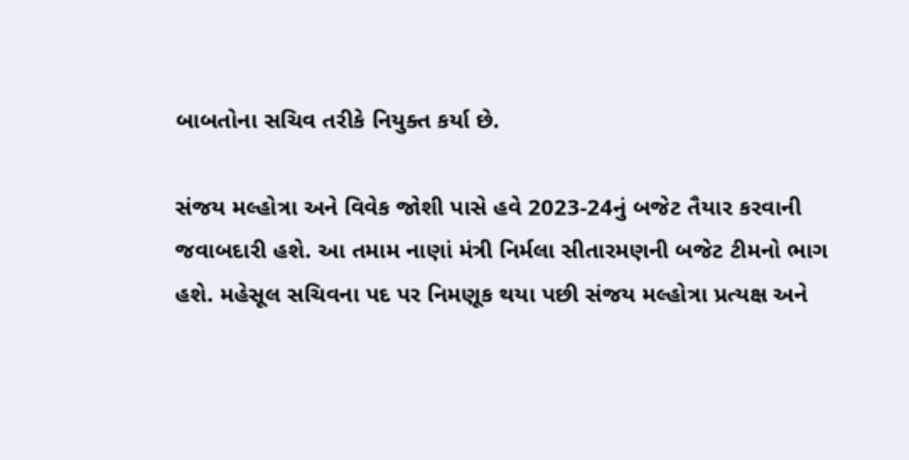બાબતોના સચિવ તરીકે નિયુક્ત કર્યા છે.

સંજય મલ્હોત્રા અને વિવેક જોશી પાસે હવે 2023-24નું બજેટ તૈયાર કરવાની જવાબદારી હશે. આ તમામ નાણાં મંત્રી નિર્મલા સીતારમણની બજેટ ટીમનો ભાગ હશે. મહેસૂલ સચિવના પદ પર નિમણૂક થયા પછી સંજય મલ્હોત્રા પ્રત્યક્ષ અને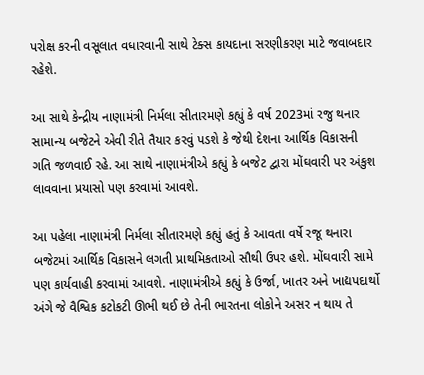પરોક્ષ કરની વસૂલાત વધારવાની સાથે ટેક્સ કાયદાના સરણીકરણ માટે જવાબદાર રહેશે.

આ સાથે કેન્દ્રીય નાણામંત્રી નિર્મલા સીતારમણે કહ્યું કે વર્ષ 2023માં રજુ થનાર સામાન્ય બજેટને એવી રીતે તૈયાર કરવું પડશે કે જેથી દેશના આર્થિક વિકાસની ગતિ જળવાઈ રહે. આ સાથે નાણામંત્રીએ કહ્યું કે બજેટ દ્વારા મોંઘવારી પર અંકુશ લાવવાના પ્રયાસો પણ કરવામાં આવશે.

આ પહેલા નાણામંત્રી નિર્મલા સીતારમણે કહ્યું હતું કે આવતા વર્ષે રજૂ થનારા બજેટમાં આર્થિક વિકાસને લગતી પ્રાથમિકતાઓ સૌથી ઉપર હશે. મોંઘવારી સામે પણ કાર્યવાહી કરવામાં આવશે. નાણામંત્રીએ કહ્યું કે ઉર્જા, ખાતર અને ખાદ્યપદાર્થો અંગે જે વૈશ્વિક કટોકટી ઊભી થઈ છે તેની ભારતના લોકોને અસર ન થાય તે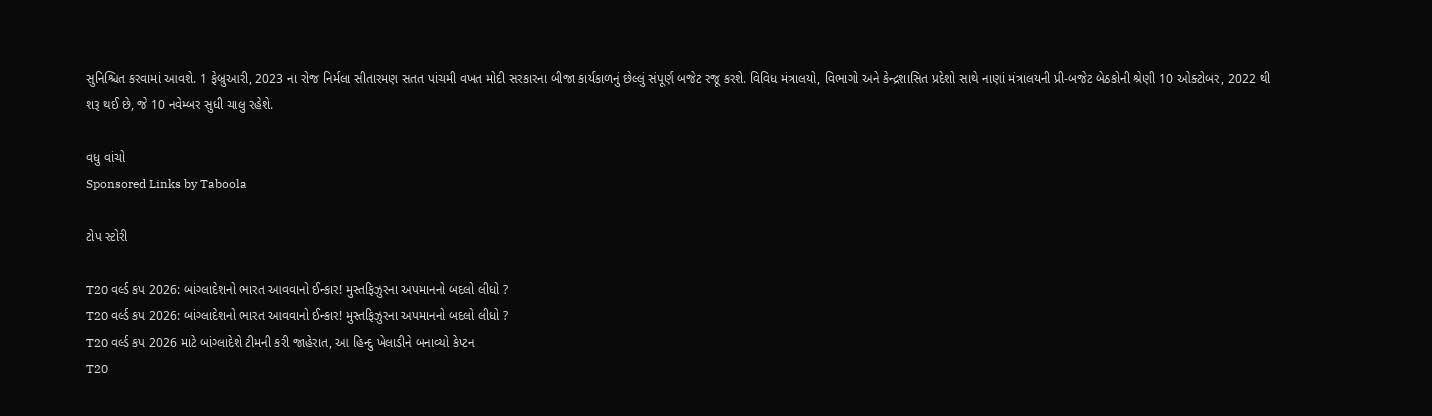સુનિશ્ચિત કરવામાં આવશે. 1 ફેબ્રુઆરી, 2023 ના રોજ નિર્મલા સીતારમણ સતત પાંચમી વખત મોદી સરકારના બીજા કાર્યકાળનું છેલ્લું સંપૂર્ણ બજેટ રજૂ કરશે. વિવિધ મંત્રાલયો, વિભાગો અને કેન્દ્રશાસિત પ્રદેશો સાથે નાણાં મંત્રાલયની પ્રી-બજેટ બેઠકોની શ્રેણી 10 ઓક્ટોબર, 2022 થી શરૂ થઈ છે, જે 10 નવેમ્બર સુધી ચાલુ રહેશે.

વધુ વાંચો
Sponsored Links by Taboola

ટોપ સ્ટોરી

T20 વર્લ્ડ કપ 2026: બાંગ્લાદેશનો ભારત આવવાનો ઈન્કાર! મુસ્તફિઝુરના અપમાનનો બદલો લીધો ?
T20 વર્લ્ડ કપ 2026: બાંગ્લાદેશનો ભારત આવવાનો ઈન્કાર! મુસ્તફિઝુરના અપમાનનો બદલો લીધો ?
T20 વર્લ્ડ કપ 2026 માટે બાંગ્લાદેશે ટીમની કરી જાહેરાત, આ હિન્દુ ખેલાડીને બનાવ્યો કેપ્ટન
T20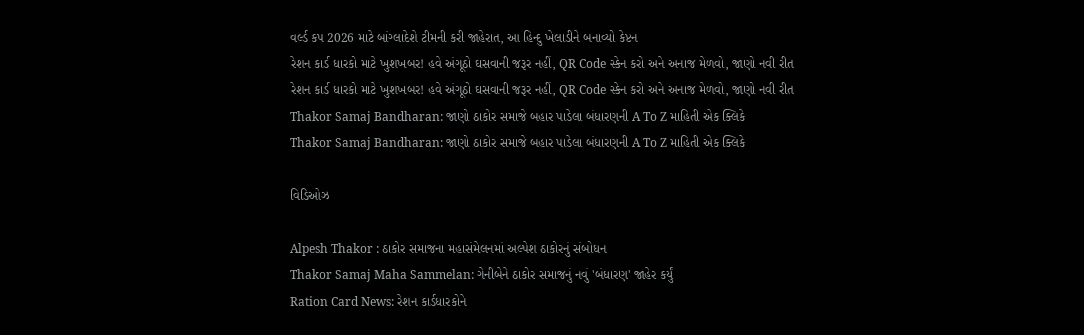વર્લ્ડ કપ 2026 માટે બાંગ્લાદેશે ટીમની કરી જાહેરાત, આ હિન્દુ ખેલાડીને બનાવ્યો કેપ્ટન
રેશન કાર્ડ ધારકો માટે ખુશખબર! હવે અંગૂઠો ઘસવાની જરૂર નહીં, QR Code સ્કેન કરો અને અનાજ મેળવો, જાણો નવી રીત
રેશન કાર્ડ ધારકો માટે ખુશખબર! હવે અંગૂઠો ઘસવાની જરૂર નહીં, QR Code સ્કેન કરો અને અનાજ મેળવો, જાણો નવી રીત
Thakor Samaj Bandharan: જાણો ઠાકોર સમાજે બહાર પાડેલા બંધારણની A To Z માહિતી એક ક્લિકે
Thakor Samaj Bandharan: જાણો ઠાકોર સમાજે બહાર પાડેલા બંધારણની A To Z માહિતી એક ક્લિકે

વિડિઓઝ

Alpesh Thakor : ઠાકોર સમાજના મહાસંમેલનમાં અલ્પેશ ઠાકોરનું સંબોધન
Thakor Samaj Maha Sammelan: ગેનીબેને ઠાકોર સમાજનું નવું 'બંધારણ' જાહેર કર્યું
Ration Card News: રેશન કાર્ડધારકોને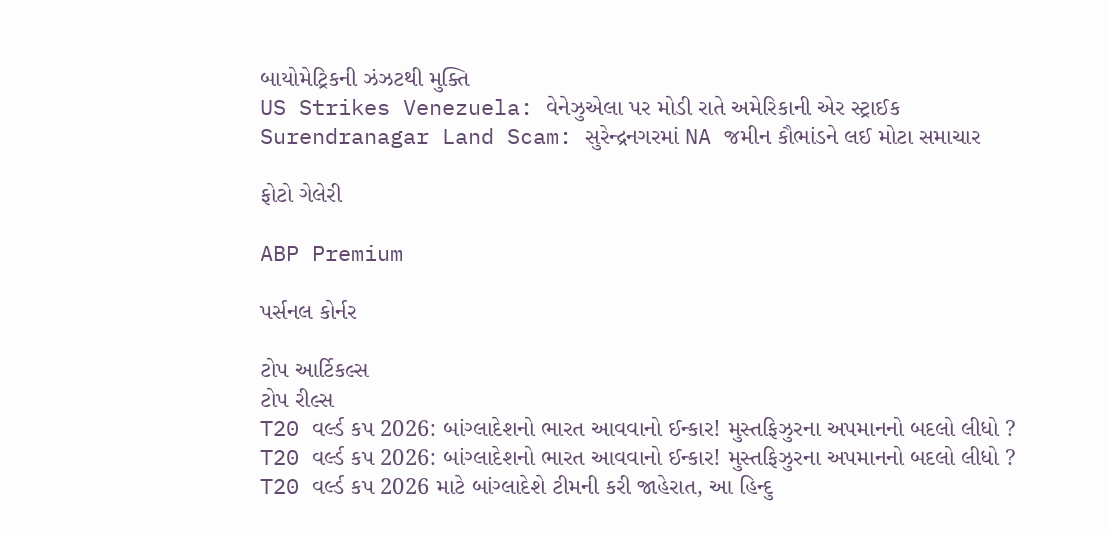બાયોમેટ્રિકની ઝંઝટથી મુક્તિ
US Strikes Venezuela: વેનેઝુએલા પર મોડી રાતે અમેરિકાની એર સ્ટ્રાઈક
Surendranagar Land Scam: સુરેન્દ્રનગરમાં NA જમીન કૌભાંડને લઈ મોટા સમાચાર

ફોટો ગેલેરી

ABP Premium

પર્સનલ કોર્નર

ટોપ આર્ટિકલ્સ
ટોપ રીલ્સ
T20 વર્લ્ડ કપ 2026: બાંગ્લાદેશનો ભારત આવવાનો ઈન્કાર! મુસ્તફિઝુરના અપમાનનો બદલો લીધો ?
T20 વર્લ્ડ કપ 2026: બાંગ્લાદેશનો ભારત આવવાનો ઈન્કાર! મુસ્તફિઝુરના અપમાનનો બદલો લીધો ?
T20 વર્લ્ડ કપ 2026 માટે બાંગ્લાદેશે ટીમની કરી જાહેરાત, આ હિન્દુ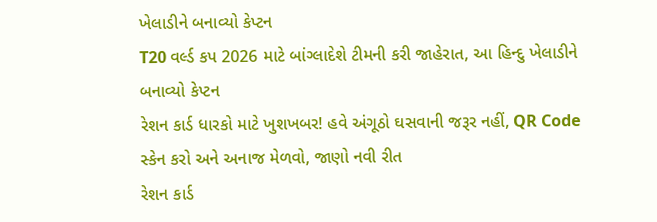ખેલાડીને બનાવ્યો કેપ્ટન
T20 વર્લ્ડ કપ 2026 માટે બાંગ્લાદેશે ટીમની કરી જાહેરાત, આ હિન્દુ ખેલાડીને બનાવ્યો કેપ્ટન
રેશન કાર્ડ ધારકો માટે ખુશખબર! હવે અંગૂઠો ઘસવાની જરૂર નહીં, QR Code સ્કેન કરો અને અનાજ મેળવો, જાણો નવી રીત
રેશન કાર્ડ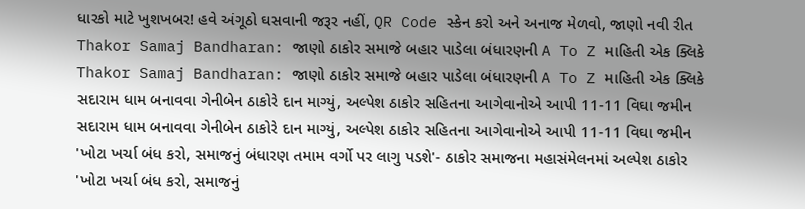ધારકો માટે ખુશખબર! હવે અંગૂઠો ઘસવાની જરૂર નહીં, QR Code સ્કેન કરો અને અનાજ મેળવો, જાણો નવી રીત
Thakor Samaj Bandharan: જાણો ઠાકોર સમાજે બહાર પાડેલા બંધારણની A To Z માહિતી એક ક્લિકે
Thakor Samaj Bandharan: જાણો ઠાકોર સમાજે બહાર પાડેલા બંધારણની A To Z માહિતી એક ક્લિકે
સદારામ ધામ બનાવવા ગેનીબેન ઠાકોરે દાન માગ્યું, અલ્પેશ ઠાકોર સહિતના આગેવાનોએ આપી 11-11 વિઘા જમીન
સદારામ ધામ બનાવવા ગેનીબેન ઠાકોરે દાન માગ્યું, અલ્પેશ ઠાકોર સહિતના આગેવાનોએ આપી 11-11 વિઘા જમીન
'ખોટા ખર્ચા બંધ કરો, સમાજનું બંધારણ તમામ વર્ગો પર લાગુ પડશે'- ઠાકોર સમાજના મહાસંમેલનમાં અલ્પેશ ઠાકોર
'ખોટા ખર્ચા બંધ કરો, સમાજનું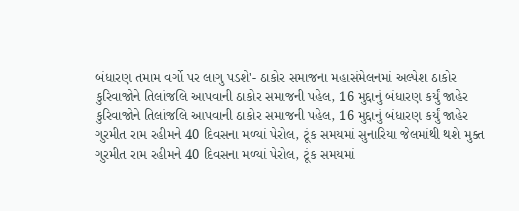બંધારણ તમામ વર્ગો પર લાગુ પડશે'- ઠાકોર સમાજના મહાસંમેલનમાં અલ્પેશ ઠાકોર
કુરિવાજોને તિલાંજલિ આપવાની ઠાકોર સમાજની પહેલ, 16 મુદ્દાનું બંધારણ કર્યું જાહેર
કુરિવાજોને તિલાંજલિ આપવાની ઠાકોર સમાજની પહેલ, 16 મુદ્દાનું બંધારણ કર્યું જાહેર
ગુરમીત રામ રહીમને 40 દિવસના મળ્યાં પેરોલ, ટૂંક સમયમાં સુનારિયા જેલમાંથી થશે મુક્ત
ગુરમીત રામ રહીમને 40 દિવસના મળ્યાં પેરોલ, ટૂંક સમયમાં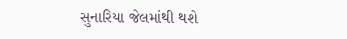સુનારિયા જેલમાંથી થશે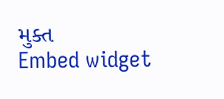મુક્ત
Embed widget